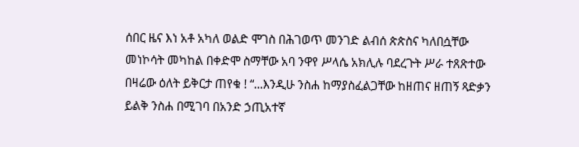ሰበር ዜና እነ አቶ አካለ ወልድ ሞገስ በሕገወጥ መንገድ ልብሰ ጵጵስና ካለበሷቸው መነኮሳት መካከል በቀድሞ ስማቸው አባ ንዋየ ሥላሴ አክሊሉ ባደረጉት ሥራ ተጸጽተው በዛሬው ዕለት ይቅርታ ጠየቁ ! “...እንዲሁ ንስሐ ከማያስፈልጋቸው ከዘጠና ዘጠኝ ጻድቃን ይልቅ ንስሐ በሚገባ በአንድ ኃጢአተኛ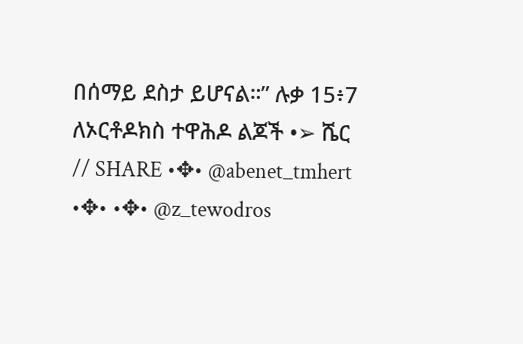በሰማይ ደስታ ይሆናል።” ሉቃ 15፥7 ለኦርቶዶክስ ተዋሕዶ ልጆች •➢ ሼር // SHARE •✥• @abenet_tmhert •✥• •✥• @z_tewodros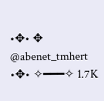•✥• ✥ @abenet_tmhert •✥• ✧━━━✧ 1.7K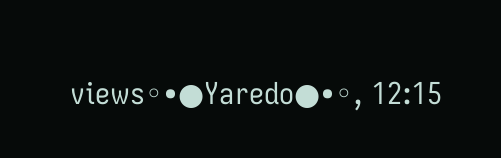views◦•●Yaredo●•◦, 12:15